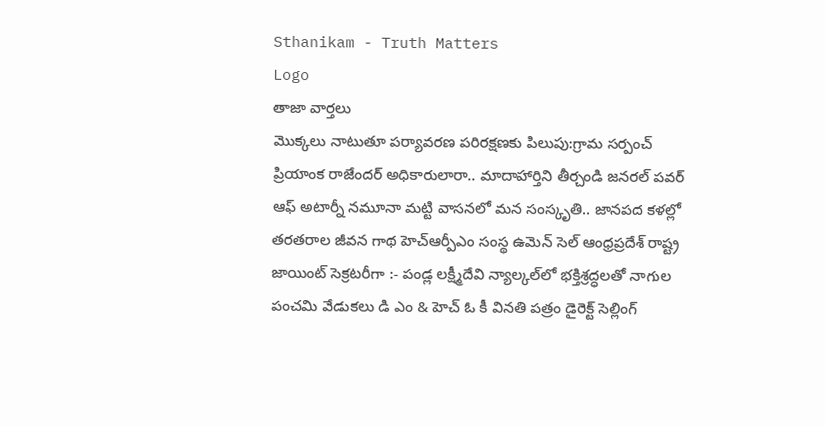Sthanikam - Truth Matters
Logo
తాజా వార్తలు
మొక్కలు నాటుతూ పర్యావరణ పరిరక్షణకు పిలుపు:గ్రామ సర్పంచ్ ప్రియాంక రాజేందర్ అధికారులారా.. మాదాహార్తిని తీర్చండి జనరల్ పవర్ ఆఫ్ అటార్నీ నమూనా మట్టి వాసనలో మన సంస్కృతి.. జానపద కళల్లో తరతరాల జీవన గాథ హెచ్ఆర్పీఎం సంస్థ ఉమెన్ సెల్ ఆంధ్రప్రదేశ్ రాష్ట్ర జాయింట్ సెక్రటరీగా :- పండ్ల లక్ష్మీదేవి న్యాల్కల్‌లో భక్తిశ్రద్ధలతో నాగుల పంచమి వేడుకలు డి ఎం & హెచ్ ఓ కీ వినతి పత్రం డైరెక్ట్ సెల్లింగ్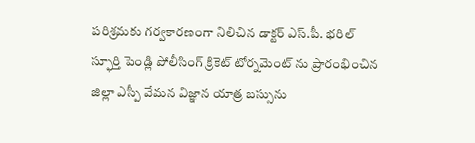పరిశ్రమకు గర్వకారణంగా నిలిచిన డాక్టర్ ఎస్.పీ. భరిల్ స్ఫూర్తి పెండ్లి పోలీసింగ్ క్రికెట్ టోర్నమెంట్ ను ప్రారంభించిన జిల్లా ఎస్పీ వేమన విజ్ఞాన యాత్ర బస్సును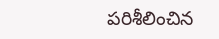పరిశీలించిన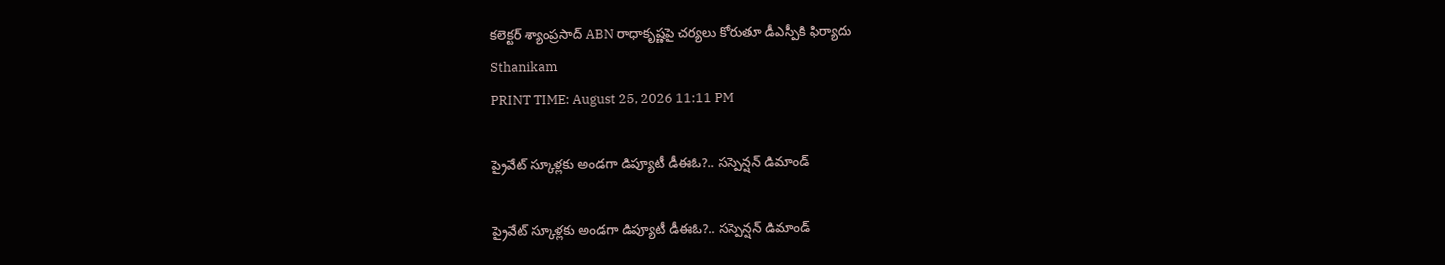కలెక్టర్ శ్యాంప్రసాద్ ABN రాధాకృష్ణపై చర్యలు కోరుతూ డీఎస్పీకి ఫిర్యాదు
Sthanikam
PRINT TIME: August 25, 2026 11:11 PM

ప్రైవేట్ స్కూళ్లకు అండగా డిప్యూటీ డీఈఓ?.. సస్పెన్షన్‌ డిమాండ్

ప్రైవేట్ స్కూళ్లకు అండగా డిప్యూటీ డీఈఓ?.. సస్పెన్షన్‌ డిమాండ్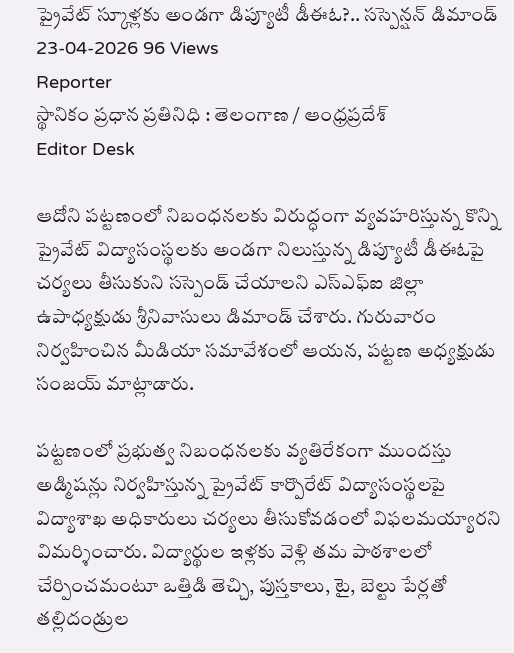ప్రైవేట్ స్కూళ్లకు అండగా డిప్యూటీ డీఈఓ?.. సస్పెన్షన్‌ డిమాండ్
23-04-2026 96 Views
Reporter
స్థానికం ప్రధాన ప్రతినిధి : తెలంగాణ / ఆంధ్రప్రదేశ్
Editor Desk

ఆదోని పట్టణంలో నిబంధనలకు విరుద్ధంగా వ్యవహరిస్తున్న కొన్ని ప్రైవేట్ విద్యాసంస్థలకు అండగా నిలుస్తున్న డిప్యూటీ డీఈఓపై చర్యలు తీసుకుని సస్పెండ్ చేయాలని ఎస్‌ఎఫ్‌ఐ జిల్లా ఉపాధ్యక్షుడు శ్రీనివాసులు డిమాండ్ చేశారు. గురువారం నిర్వహించిన మీడియా సమావేశంలో ఆయన, పట్టణ అధ్యక్షుడు సంజయ్ మాట్లాడారు.

పట్టణంలో ప్రభుత్వ నిబంధనలకు వ్యతిరేకంగా ముందస్తు అడ్మిషన్లు నిర్వహిస్తున్న ప్రైవేట్ కార్పొరేట్ విద్యాసంస్థలపై విద్యాశాఖ అధికారులు చర్యలు తీసుకోవడంలో విఫలమయ్యారని విమర్శించారు. విద్యార్థుల ఇళ్లకు వెళ్లి తమ పాఠశాలలో చేర్పించమంటూ ఒత్తిడి తెచ్చి, పుస్తకాలు, టై, బెల్టు పేర్లతో తల్లిదండ్రుల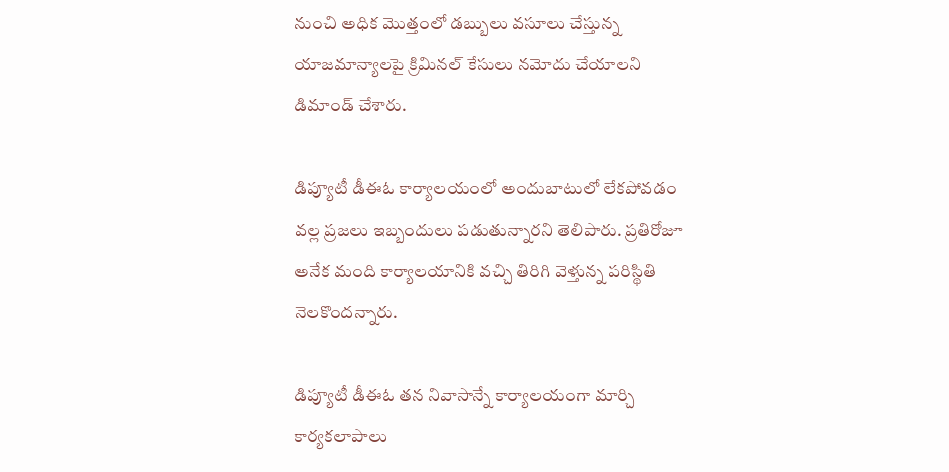నుంచి అధిక మొత్తంలో డబ్బులు వసూలు చేస్తున్న యాజమాన్యాలపై క్రిమినల్ కేసులు నమోదు చేయాలని డిమాండ్ చేశారు.

డిప్యూటీ డీఈఓ కార్యాలయంలో అందుబాటులో లేకపోవడం వల్ల ప్రజలు ఇబ్బందులు పడుతున్నారని తెలిపారు. ప్రతిరోజూ అనేక మంది కార్యాలయానికి వచ్చి తిరిగి వెళ్తున్న పరిస్థితి నెలకొందన్నారు.

డిప్యూటీ డీఈఓ తన నివాసాన్నే కార్యాలయంగా మార్చి కార్యకలాపాలు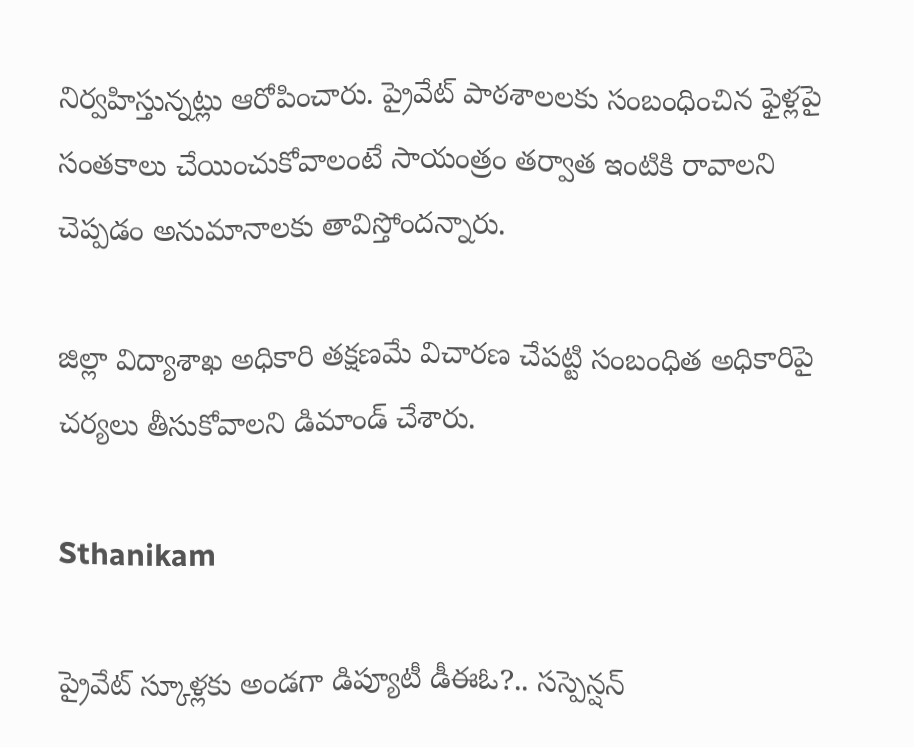నిర్వహిస్తున్నట్లు ఆరోపించారు. ప్రైవేట్ పాఠశాలలకు సంబంధించిన ఫైళ్లపై సంతకాలు చేయించుకోవాలంటే సాయంత్రం తర్వాత ఇంటికి రావాలని చెప్పడం అనుమానాలకు తావిస్తోందన్నారు.

జిల్లా విద్యాశాఖ అధికారి తక్షణమే విచారణ చేపట్టి సంబంధిత అధికారిపై చర్యలు తీసుకోవాలని డిమాండ్ చేశారు.

Sthanikam

ప్రైవేట్ స్కూళ్లకు అండగా డిప్యూటీ డీఈఓ?.. సస్పెన్షన్‌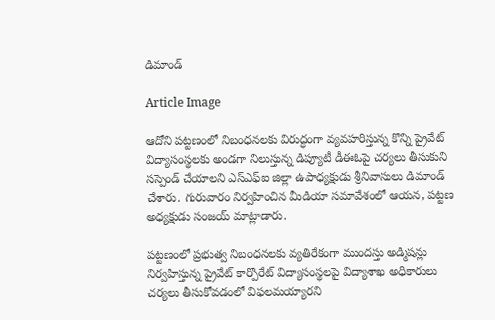డిమాండ్

Article Image

ఆదోని పట్టణంలో నిబంధనలకు విరుద్ధంగా వ్యవహరిస్తున్న కొన్ని ప్రైవేట్ విద్యాసంస్థలకు అండగా నిలుస్తున్న డిప్యూటీ డీఈఓపై చర్యలు తీసుకుని సస్పెండ్ చేయాలని ఎస్‌ఎఫ్‌ఐ జిల్లా ఉపాధ్యక్షుడు శ్రీనివాసులు డిమాండ్ చేశారు. గురువారం నిర్వహించిన మీడియా సమావేశంలో ఆయన, పట్టణ అధ్యక్షుడు సంజయ్ మాట్లాడారు.

పట్టణంలో ప్రభుత్వ నిబంధనలకు వ్యతిరేకంగా ముందస్తు అడ్మిషన్లు నిర్వహిస్తున్న ప్రైవేట్ కార్పొరేట్ విద్యాసంస్థలపై విద్యాశాఖ అధికారులు చర్యలు తీసుకోవడంలో విఫలమయ్యారని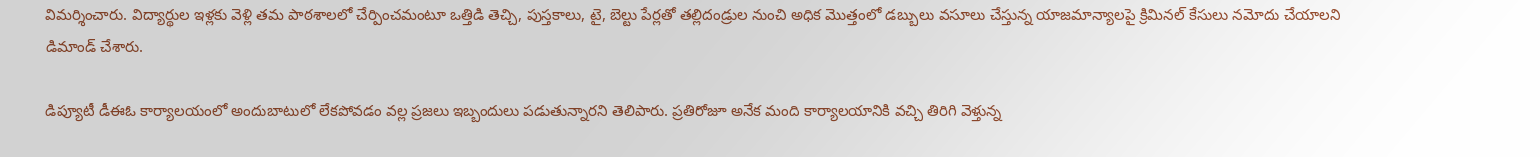విమర్శించారు. విద్యార్థుల ఇళ్లకు వెళ్లి తమ పాఠశాలలో చేర్పించమంటూ ఒత్తిడి తెచ్చి, పుస్తకాలు, టై, బెల్టు పేర్లతో తల్లిదండ్రుల నుంచి అధిక మొత్తంలో డబ్బులు వసూలు చేస్తున్న యాజమాన్యాలపై క్రిమినల్ కేసులు నమోదు చేయాలని డిమాండ్ చేశారు.

డిప్యూటీ డీఈఓ కార్యాలయంలో అందుబాటులో లేకపోవడం వల్ల ప్రజలు ఇబ్బందులు పడుతున్నారని తెలిపారు. ప్రతిరోజూ అనేక మంది కార్యాలయానికి వచ్చి తిరిగి వెళ్తున్న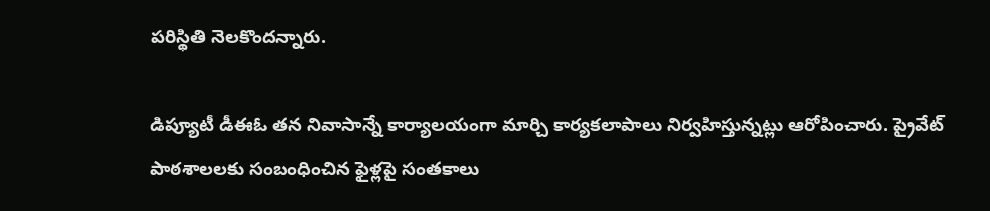పరిస్థితి నెలకొందన్నారు.

డిప్యూటీ డీఈఓ తన నివాసాన్నే కార్యాలయంగా మార్చి కార్యకలాపాలు నిర్వహిస్తున్నట్లు ఆరోపించారు. ప్రైవేట్ పాఠశాలలకు సంబంధించిన ఫైళ్లపై సంతకాలు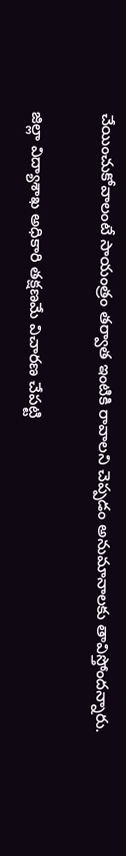చేయించుకోవాలంటే సాయంత్రం తర్వాత ఇంటికి రావాలని చెప్పడం అనుమానాలకు తావిస్తోందన్నారు.

జిల్లా విద్యాశాఖ అధికారి తక్షణమే విచారణ చేపట్టి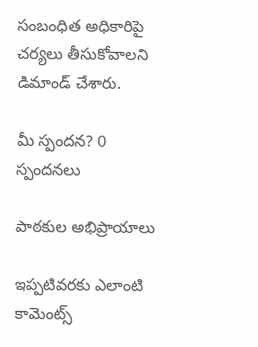సంబంధిత అధికారిపై చర్యలు తీసుకోవాలని డిమాండ్ చేశారు.

మీ స్పందన? 0 స్పందనలు

పాఠకుల అభిప్రాయాలు

ఇప్పటివరకు ఎలాంటి కామెంట్స్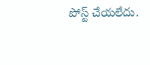పోస్ట్ చేయలేదు.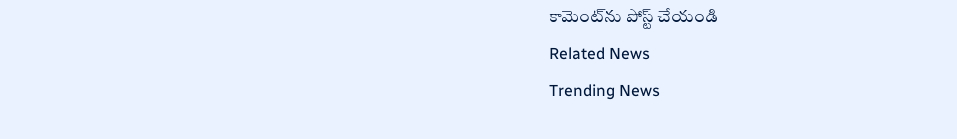కామెంట్‌ను పోస్ట్ చేయండి
Related News
Trending News